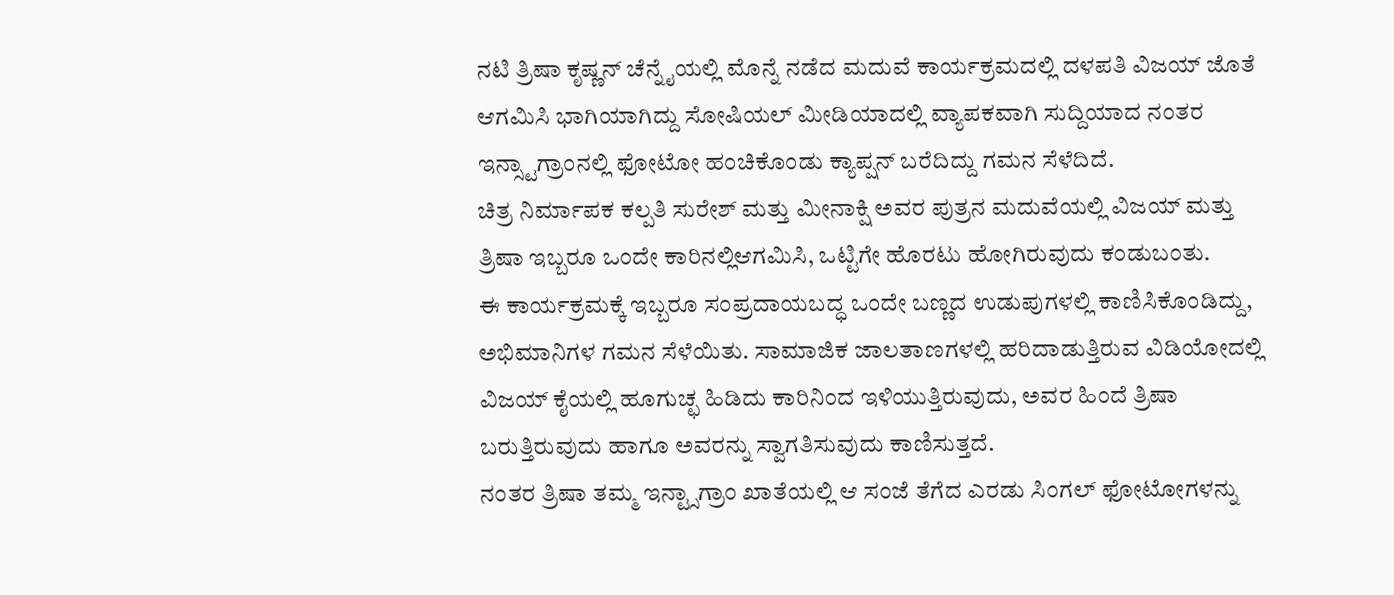ನಟಿ ತ್ರಿಷಾ ಕೃಷ್ಣನ್ ಚೆನ್ನೈಯಲ್ಲಿ ಮೊನ್ನೆ ನಡೆದ ಮದುವೆ ಕಾರ್ಯಕ್ರಮದಲ್ಲಿ ದಳಪತಿ ವಿಜಯ್ ಜೊತೆ ಆಗಮಿಸಿ ಭಾಗಿಯಾಗಿದ್ದು ಸೋಷಿಯಲ್ ಮೀಡಿಯಾದಲ್ಲಿ ವ್ಯಾಪಕವಾಗಿ ಸುದ್ದಿಯಾದ ನಂತರ ಇನ್ಸ್ಟಾಗ್ರಾಂನಲ್ಲಿ ಫೋಟೋ ಹಂಚಿಕೊಂಡು ಕ್ಯಾಪ್ಷನ್ ಬರೆದಿದ್ದು ಗಮನ ಸೆಳೆದಿದೆ.
ಚಿತ್ರ ನಿರ್ಮಾಪಕ ಕಲ್ಪತಿ ಸುರೇಶ್ ಮತ್ತು ಮೀನಾಕ್ಷಿ ಅವರ ಪುತ್ರನ ಮದುವೆಯಲ್ಲಿ ವಿಜಯ್ ಮತ್ತು ತ್ರಿಷಾ ಇಬ್ಬರೂ ಒಂದೇ ಕಾರಿನಲ್ಲಿಆಗಮಿಸಿ, ಒಟ್ಟಿಗೇ ಹೊರಟು ಹೋಗಿರುವುದು ಕಂಡುಬಂತು.
ಈ ಕಾರ್ಯಕ್ರಮಕ್ಕೆ ಇಬ್ಬರೂ ಸಂಪ್ರದಾಯಬದ್ಧ ಒಂದೇ ಬಣ್ಣದ ಉಡುಪುಗಳಲ್ಲಿ ಕಾಣಿಸಿಕೊಂಡಿದ್ದು, ಅಭಿಮಾನಿಗಳ ಗಮನ ಸೆಳೆಯಿತು. ಸಾಮಾಜಿಕ ಜಾಲತಾಣಗಳಲ್ಲಿ ಹರಿದಾಡುತ್ತಿರುವ ವಿಡಿಯೋದಲ್ಲಿ ವಿಜಯ್ ಕೈಯಲ್ಲಿ ಹೂಗುಚ್ಛ ಹಿಡಿದು ಕಾರಿನಿಂದ ಇಳಿಯುತ್ತಿರುವುದು, ಅವರ ಹಿಂದೆ ತ್ರಿಷಾ ಬರುತ್ತಿರುವುದು ಹಾಗೂ ಅವರನ್ನು ಸ್ವಾಗತಿಸುವುದು ಕಾಣಿಸುತ್ತದೆ.
ನಂತರ ತ್ರಿಷಾ ತಮ್ಮ ಇನ್ಟ್ಸಾಗ್ರಾಂ ಖಾತೆಯಲ್ಲಿ ಆ ಸಂಜೆ ತೆಗೆದ ಎರಡು ಸಿಂಗಲ್ ಫೋಟೋಗಳನ್ನು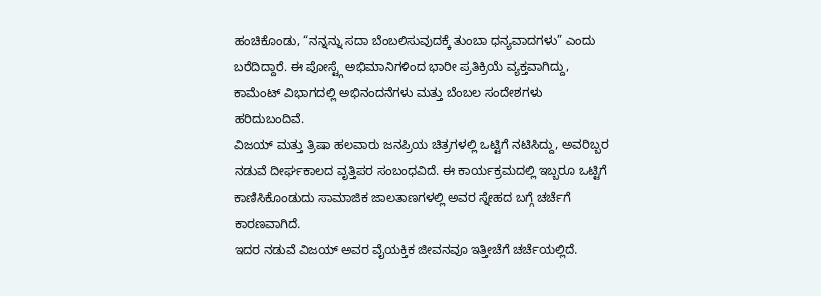ಹಂಚಿಕೊಂಡು, “ನನ್ನನ್ನು ಸದಾ ಬೆಂಬಲಿಸುವುದಕ್ಕೆ ತುಂಬಾ ಧನ್ಯವಾದಗಳು” ಎಂದು ಬರೆದಿದ್ದಾರೆ. ಈ ಪೋಸ್ಟ್ಗೆ ಅಭಿಮಾನಿಗಳಿಂದ ಭಾರೀ ಪ್ರತಿಕ್ರಿಯೆ ವ್ಯಕ್ತವಾಗಿದ್ದು, ಕಾಮೆಂಟ್ ವಿಭಾಗದಲ್ಲಿ ಅಭಿನಂದನೆಗಳು ಮತ್ತು ಬೆಂಬಲ ಸಂದೇಶಗಳು ಹರಿದುಬಂದಿವೆ.
ವಿಜಯ್ ಮತ್ತು ತ್ರಿಷಾ ಹಲವಾರು ಜನಪ್ರಿಯ ಚಿತ್ರಗಳಲ್ಲಿ ಒಟ್ಟಿಗೆ ನಟಿಸಿದ್ದು, ಅವರಿಬ್ಬರ ನಡುವೆ ದೀರ್ಘಕಾಲದ ವೃತ್ತಿಪರ ಸಂಬಂಧವಿದೆ. ಈ ಕಾರ್ಯಕ್ರಮದಲ್ಲಿ ಇಬ್ಬರೂ ಒಟ್ಟಿಗೆ ಕಾಣಿಸಿಕೊಂಡುದು ಸಾಮಾಜಿಕ ಜಾಲತಾಣಗಳಲ್ಲಿ ಅವರ ಸ್ನೇಹದ ಬಗ್ಗೆ ಚರ್ಚೆಗೆ ಕಾರಣವಾಗಿದೆ.
ಇದರ ನಡುವೆ ವಿಜಯ್ ಅವರ ವೈಯಕ್ತಿಕ ಜೀವನವೂ ಇತ್ತೀಚೆಗೆ ಚರ್ಚೆಯಲ್ಲಿದೆ.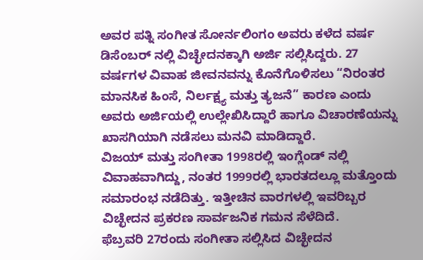ಅವರ ಪತ್ನಿ ಸಂಗೀತ ಸೋರ್ನಲಿಂಗಂ ಅವರು ಕಳೆದ ವರ್ಷ ಡಿಸೆಂಬರ್ ನಲ್ಲಿ ವಿಚ್ಛೇದನಕ್ಕಾಗಿ ಅರ್ಜಿ ಸಲ್ಲಿಸಿದ್ದರು. 27 ವರ್ಷಗಳ ವಿವಾಹ ಜೀವನವನ್ನು ಕೊನೆಗೊಳಿಸಲು “ನಿರಂತರ ಮಾನಸಿಕ ಹಿಂಸೆ, ನಿರ್ಲಕ್ಷ್ಯ ಮತ್ತು ತ್ಯಜನೆ” ಕಾರಣ ಎಂದು ಅವರು ಅರ್ಜಿಯಲ್ಲಿ ಉಲ್ಲೇಖಿಸಿದ್ದಾರೆ ಹಾಗೂ ವಿಚಾರಣೆಯನ್ನು ಖಾಸಗಿಯಾಗಿ ನಡೆಸಲು ಮನವಿ ಮಾಡಿದ್ದಾರೆ.
ವಿಜಯ್ ಮತ್ತು ಸಂಗೀತಾ 1998ರಲ್ಲಿ ಇಂಗ್ಲೆಂಡ್ ನಲ್ಲಿ ವಿವಾಹವಾಗಿದ್ದು, ನಂತರ 1999ರಲ್ಲಿ ಭಾರತದಲ್ಲೂ ಮತ್ತೊಂದು ಸಮಾರಂಭ ನಡೆದಿತ್ತು. ಇತ್ತೀಚಿನ ವಾರಗಳಲ್ಲಿ ಇವರಿಬ್ಬರ ವಿಚ್ಛೇದನ ಪ್ರಕರಣ ಸಾರ್ವಜನಿಕ ಗಮನ ಸೆಳೆದಿದೆ.
ಫೆಬ್ರವರಿ 27ರಂದು ಸಂಗೀತಾ ಸಲ್ಲಿಸಿದ ವಿಚ್ಛೇದನ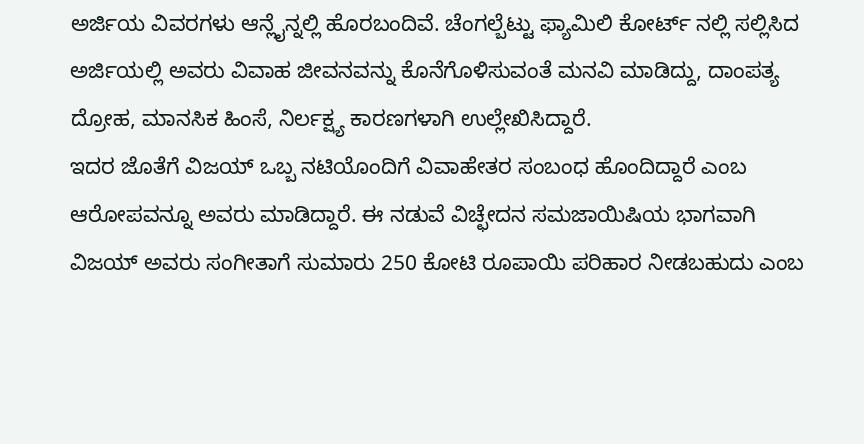ಅರ್ಜಿಯ ವಿವರಗಳು ಆನ್ಲೈನ್ನಲ್ಲಿ ಹೊರಬಂದಿವೆ. ಚೆಂಗಲ್ಬೆಟ್ಟು ಫ್ಯಾಮಿಲಿ ಕೋರ್ಟ್ ನಲ್ಲಿ ಸಲ್ಲಿಸಿದ ಅರ್ಜಿಯಲ್ಲಿ ಅವರು ವಿವಾಹ ಜೀವನವನ್ನು ಕೊನೆಗೊಳಿಸುವಂತೆ ಮನವಿ ಮಾಡಿದ್ದು, ದಾಂಪತ್ಯ ದ್ರೋಹ, ಮಾನಸಿಕ ಹಿಂಸೆ, ನಿರ್ಲಕ್ಷ್ಯ ಕಾರಣಗಳಾಗಿ ಉಲ್ಲೇಖಿಸಿದ್ದಾರೆ.
ಇದರ ಜೊತೆಗೆ ವಿಜಯ್ ಒಬ್ಬ ನಟಿಯೊಂದಿಗೆ ವಿವಾಹೇತರ ಸಂಬಂಧ ಹೊಂದಿದ್ದಾರೆ ಎಂಬ ಆರೋಪವನ್ನೂ ಅವರು ಮಾಡಿದ್ದಾರೆ. ಈ ನಡುವೆ ವಿಚ್ಛೇದನ ಸಮಜಾಯಿಷಿಯ ಭಾಗವಾಗಿ ವಿಜಯ್ ಅವರು ಸಂಗೀತಾಗೆ ಸುಮಾರು 250 ಕೋಟಿ ರೂಪಾಯಿ ಪರಿಹಾರ ನೀಡಬಹುದು ಎಂಬ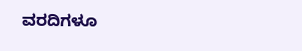ವರದಿಗಳೂ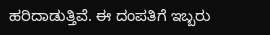ಹರಿದಾಡುತ್ತಿವೆ. ಈ ದಂಪತಿಗೆ ಇಬ್ಬರು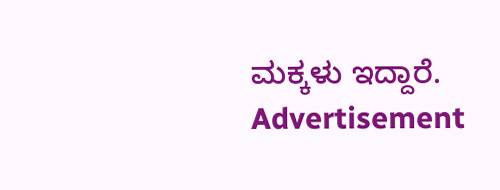ಮಕ್ಕಳು ಇದ್ದಾರೆ.
Advertisement